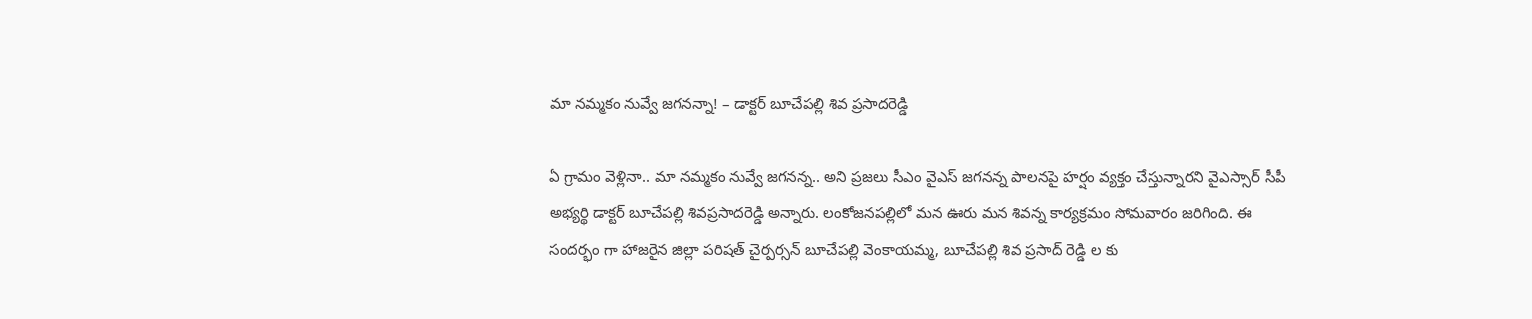మా నమ్మకం నువ్వే జగనన్నా! – డాక్టర్ బూచేపల్లి శివ ప్రసాదరెడ్డి

ఏ గ్రామం వెళ్లినా.. మా నమ్మకం నువ్వే జగనన్న.. అని ప్రజలు సీఎం వైఎస్ జగనన్న పాలనపై హర్షం వ్యక్తం చేస్తున్నారని వైఎస్సార్ సీపీ అభ్యర్థి డాక్టర్ బూచేపల్లి శివప్రసాదరెడ్డి అన్నారు. లంకోజనపల్లిలో మన ఊరు మన శివన్న కార్యక్రమం సోమవారం జరిగింది. ఈ సందర్భం గా హాజరైన జిల్లా పరిషత్ చైర్పర్సన్ బూచేపల్లి వెంకాయమ్మ, బూచేపల్లి శివ ప్రసాద్ రెడ్డి ల కు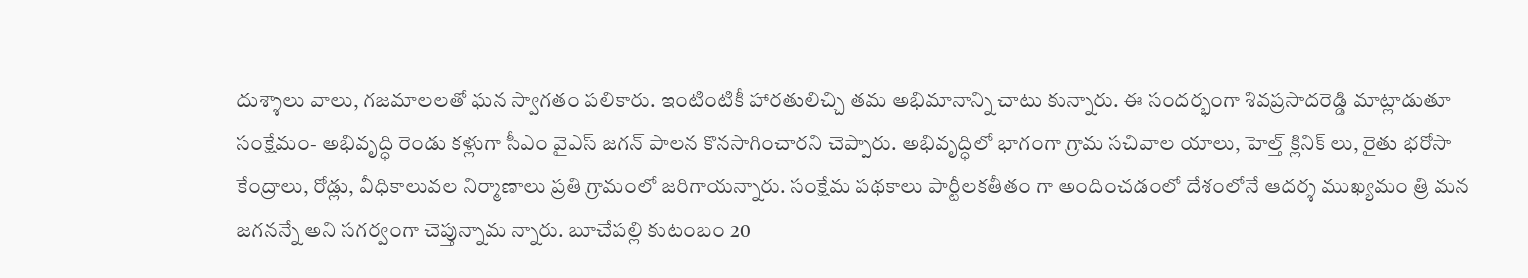దుశ్శాలు వాలు, గజమాలలతో ఘన స్వాగతం పలికారు. ఇంటింటికీ హారతులిచ్చి తమ అభిమానాన్ని చాటు కున్నారు. ఈ సందర్భంగా శివప్రసాదరెడ్డి మాట్లాడుతూ సంక్షేమం- అభివృద్ధి రెండు కళ్లుగా సీఎం వైఎస్ జగన్ పాలన కొనసాగించారని చెప్పారు. అభివృద్ధిలో భాగంగా గ్రామ సచివాల యాలు, హెల్త్ క్లినిక్ లు, రైతు భరోసా కేంద్రాలు, రోడ్లు, వీధికాలువల నిర్మాణాలు ప్రతి గ్రామంలో జరిగాయన్నారు. సంక్షేమ పథకాలు పార్టీలకతీతం గా అందించడంలో దేశంలోనే ఆదర్శ ముఖ్యమం త్రి మన జగనన్నే అని సగర్వంగా చెప్తున్నామ న్నారు. బూచేపల్లి కుటంబం 20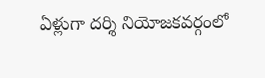ఏళ్లుగా దర్శి నియోజకవర్గంలో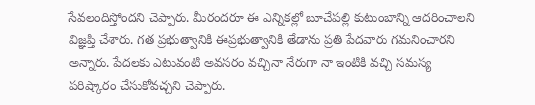సేవలందిస్తోందని చెప్పారు. మీరందరూ ఈ ఎన్నికల్లో బూచేపల్లి కుటుంబాన్ని ఆదరించాలని విజ్ఞప్తి చేశారు. గత ప్రభుత్వానికి ఈప్రభుత్వానికి తేడాను ప్రతి పేదవారు గమనించారని అన్నారు. పేదలకు ఎటువంటి అవసరం వచ్చినా నేరుగా నా ఇంటికి వచ్చి సమస్య పరిష్కారం చేసుకోవచ్చని చెప్పారు.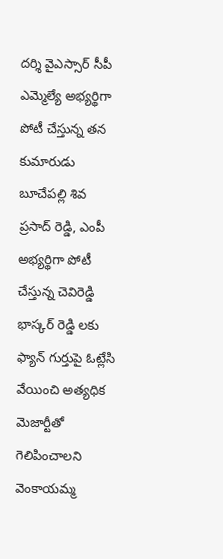దర్శి వైఎస్సార్ సీపీ ఎమ్మెల్యే అభ్యర్థిగా పోటీ చేస్తున్న తన కుమారుడు బూచేపల్లి శివ ప్రసాద్ రెడ్డి, ఎంపీ అభ్యర్థిగా పోటీ చేస్తున్న చెవిరెడ్డి భాస్కర్ రెడ్డి లకు ఫ్యాన్ గుర్తుపై ఓట్లేసి వేయించి అత్యధిక మెజార్టీతో
గెలిపించాలని వెంకాయమ్మ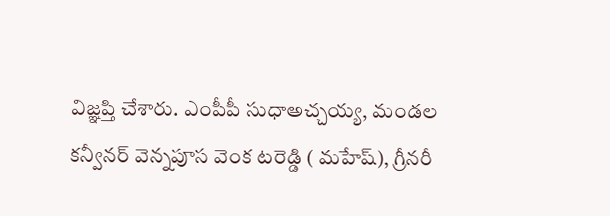విజ్ఞప్తి చేశారు. ఎంపీపీ సుధాఅచ్చయ్య, మండల కన్వీనర్ వెన్నపూస వెంక టరెడ్డి ( మహేష్), గ్రీనరీ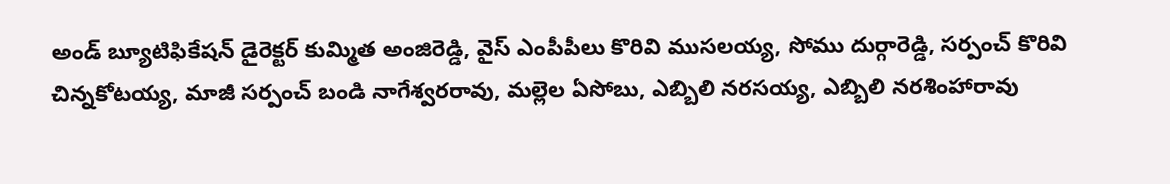అండ్ బ్యూటిఫికేషన్ డైరెక్టర్ కుమ్మిత అంజిరెడ్డి, వైస్ ఎంపీపీలు కొరివి ముసలయ్య, సోము దుర్గారెడ్డి, సర్పంచ్ కొరివి చిన్నకోటయ్య, మాజీ సర్పంచ్ బండి నాగేశ్వరరావు, మల్లెల ఏసోబు, ఎబ్బిలి నరసయ్య, ఎబ్బిలి నరశింహారావు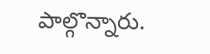పాల్గొన్నారు.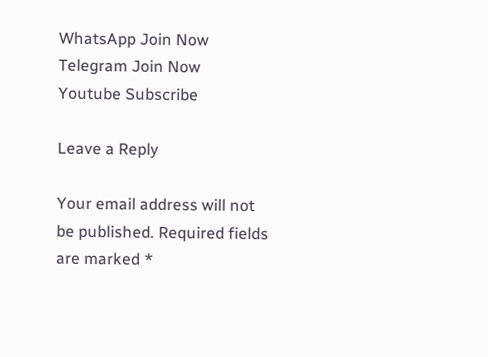WhatsApp Join Now
Telegram Join Now
Youtube Subscribe

Leave a Reply

Your email address will not be published. Required fields are marked *